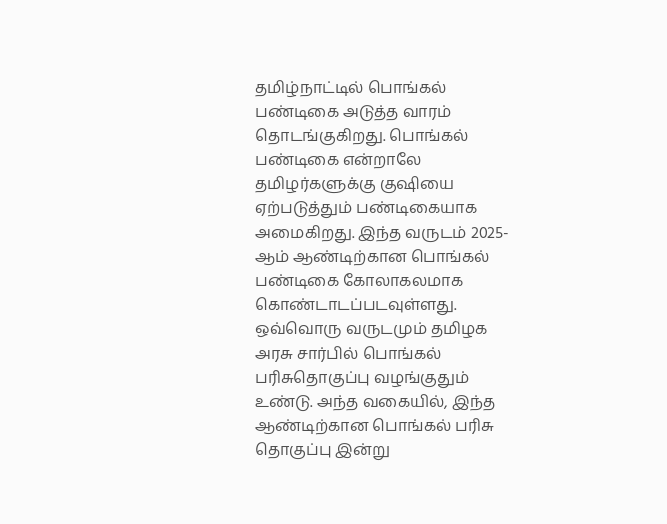தமிழ்நாட்டில் பொங்கல் பண்டிகை அடுத்த வாரம் தொடங்குகிறது. பொங்கல் பண்டிகை என்றாலே தமிழர்களுக்கு குஷியை ஏற்படுத்தும் பண்டிகையாக அமைகிறது. இந்த வருடம் 2025-ஆம் ஆண்டிற்கான பொங்கல் பண்டிகை கோலாகலமாக கொண்டாடப்படவுள்ளது. ஒவ்வொரு வருடமும் தமிழக அரசு சார்பில் பொங்கல் பரிசுதொகுப்பு வழங்குதும் உண்டு. அந்த வகையில், இந்த ஆண்டிற்கான பொங்கல் பரிசு தொகுப்பு இன்று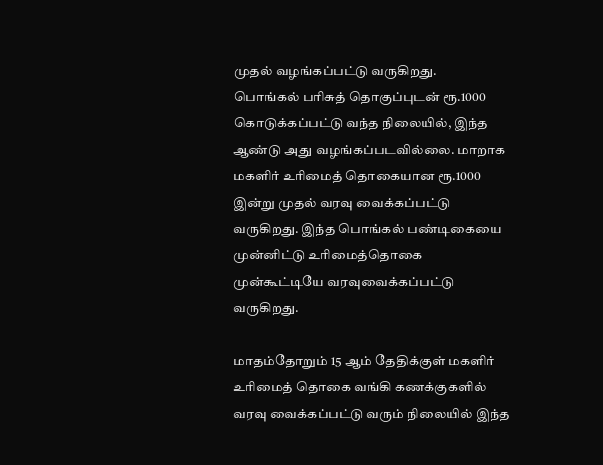முதல் வழங்கப்பட்டு வருகிறது.
பொங்கல் பரிசுத் தொகுப்புடன் ரூ.1000 கொடுக்கப்பட்டு வந்த நிலையில், இந்த ஆண்டு அது வழங்கப்படவில்லை. மாறாக மகளிர் உரிமைத் தொகையான ரூ.1000 இன்று முதல் வரவு வைக்கப்பட்டு வருகிறது. இந்த பொங்கல் பண்டிகையை முன்னிட்டு உரிமைத்தொகை முன்கூட்டியே வரவுவைக்கப்பட்டு வருகிறது.

மாதம்தோறும் 15 ஆம் தேதிக்குள் மகளிர் உரிமைத் தொகை வங்கி கணக்குகளில் வரவு வைக்கப்பட்டு வரும் நிலையில் இந்த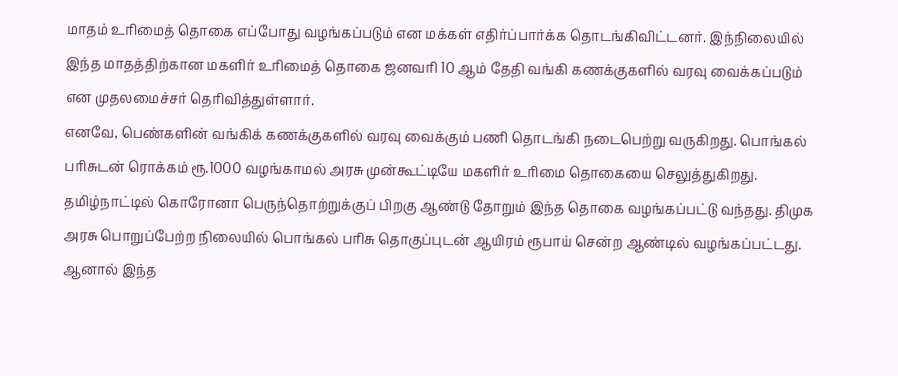மாதம் உரிமைத் தொகை எப்போது வழங்கப்படும் என மக்கள் எதிர்ப்பார்க்க தொடங்கிவிட்டனர். இந்நிலையில் இந்த மாதத்திற்கான மகளிர் உரிமைத் தொகை ஜனவரி 10 ஆம் தேதி வங்கி கணக்குகளில் வரவு வைக்கப்படும் என முதலமைச்சர் தெரிவித்துள்ளார்.
எனவே, பெண்களின் வங்கிக் கணக்குகளில் வரவு வைக்கும் பணி தொடங்கி நடைபெற்று வருகிறது. பொங்கல் பரிசுடன் ரொக்கம் ரூ.1000 வழங்காமல் அரசு முன்கூட்டியே மகளிர் உரிமை தொகையை செலுத்துகிறது.
தமிழ்நாட்டில் கொரோனா பெருந்தொற்றுக்குப் பிறகு ஆண்டு தோறும் இந்த தொகை வழங்கப்பட்டு வந்தது. திமுக அரசு பொறுப்பேற்ற நிலையில் பொங்கல் பரிசு தொகுப்புடன் ஆயிரம் ரூபாய் சென்ற ஆண்டில் வழங்கப்பட்டது. ஆனால் இந்த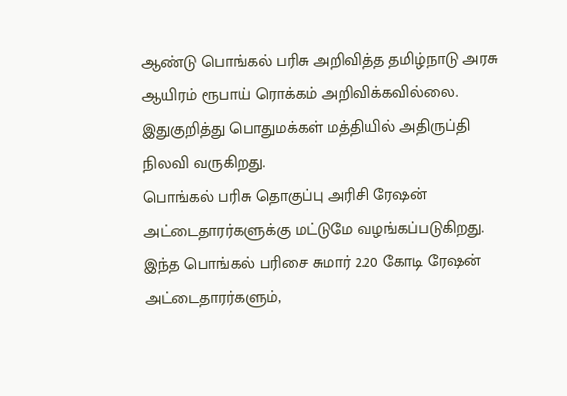ஆண்டு பொங்கல் பரிசு அறிவித்த தமிழ்நாடு அரசு ஆயிரம் ரூபாய் ரொக்கம் அறிவிக்கவில்லை. இதுகுறித்து பொதுமக்கள் மத்தியில் அதிருப்தி நிலவி வருகிறது.
பொங்கல் பரிசு தொகுப்பு அரிசி ரேஷன் அட்டைதாரர்களுக்கு மட்டுமே வழங்கப்படுகிறது. இந்த பொங்கல் பரிசை சுமார் 2.20 கோடி ரேஷன் அட்டைதாரர்களும்,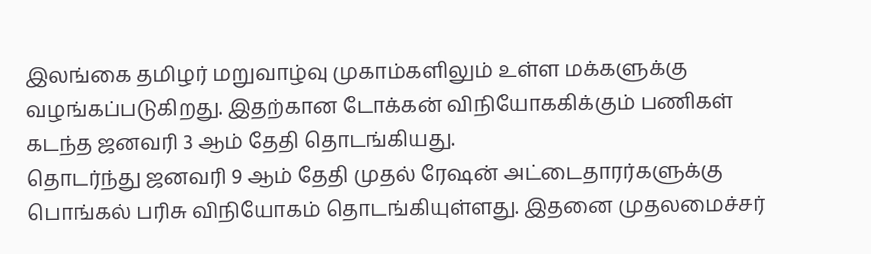இலங்கை தமிழர் மறுவாழ்வு முகாம்களிலும் உள்ள மக்களுக்கு வழங்கப்படுகிறது. இதற்கான டோக்கன் விநியோககிக்கும் பணிகள் கடந்த ஜனவரி 3 ஆம் தேதி தொடங்கியது.
தொடர்ந்து ஜனவரி 9 ஆம் தேதி முதல் ரேஷன் அட்டைதாரர்களுக்கு பொங்கல் பரிசு விநியோகம் தொடங்கியுள்ளது. இதனை முதலமைச்சர்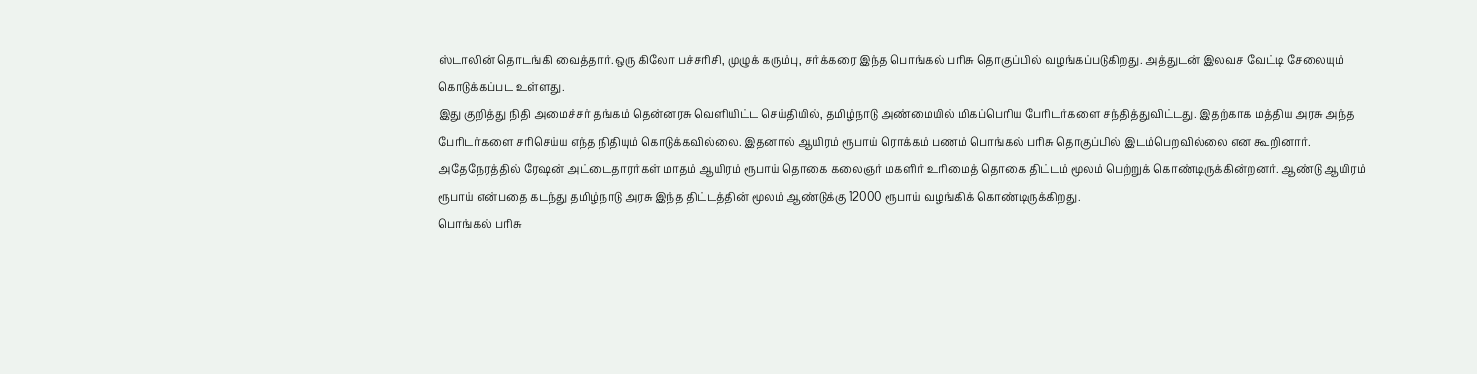ஸ்டாலின் தொடங்கி வைத்தார்.ஒரு கிலோ பச்சரிசி, முழுக் கரும்பு, சர்க்கரை இந்த பொங்கல் பரிசு தொகுப்பில் வழங்கப்படுகிறது. அத்துடன் இலவச வேட்டி சேலையும் கொடுக்கப்பட உள்ளது.
இது குறித்து நிதி அமைச்சர் தங்கம் தென்னரசு வெளியிட்ட செய்தியில், தமிழ்நாடு அண்மையில் மிகப்பெரிய பேரிடர்களை சந்தித்துவிட்டது. இதற்காக மத்திய அரசு அந்த பேரிடர்களை சரிசெய்ய எந்த நிதியும் கொடுக்கவில்லை. இதனால் ஆயிரம் ரூபாய் ரொக்கம் பணம் பொங்கல் பரிசு தொகுப்பில் இடம்பெறவில்லை என கூறினார்.
அதேநேரத்தில் ரேஷன் அட்டைதாரர்கள் மாதம் ஆயிரம் ரூபாய் தொகை கலைஞர் மகளிர் உரிமைத் தொகை திட்டம் மூலம் பெற்றுக் கொண்டிருக்கின்றனர். ஆண்டு ஆயிரம் ரூபாய் என்பதை கடந்து தமிழ்நாடு அரசு இந்த திட்டத்தின் மூலம் ஆண்டுக்கு 12000 ரூபாய் வழங்கிக் கொண்டிருக்கிறது.
பொங்கல் பரிசு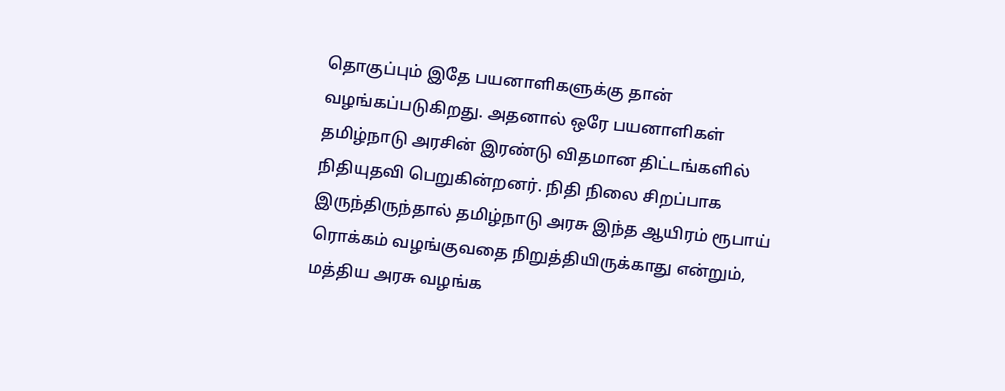தொகுப்பும் இதே பயனாளிகளுக்கு தான் வழங்கப்படுகிறது. அதனால் ஒரே பயனாளிகள் தமிழ்நாடு அரசின் இரண்டு விதமான திட்டங்களில் நிதியுதவி பெறுகின்றனர். நிதி நிலை சிறப்பாக இருந்திருந்தால் தமிழ்நாடு அரசு இந்த ஆயிரம் ரூபாய் ரொக்கம் வழங்குவதை நிறுத்தியிருக்காது என்றும், மத்திய அரசு வழங்க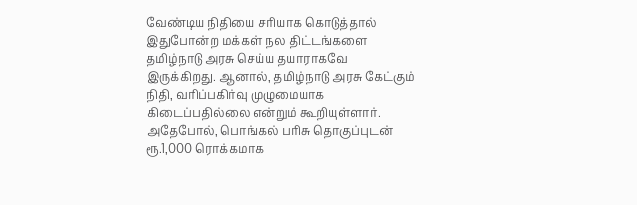வேண்டிய நிதியை சரியாக கொடுத்தால் இதுபோன்ற மக்கள் நல திட்டங்களை தமிழ்நாடு அரசு செய்ய தயாராகவே இருக்கிறது. ஆனால், தமிழ்நாடு அரசு கேட்கும் நிதி, வரிப்பகிர்வு முழுமையாக கிடைப்பதில்லை என்றும் கூறியுள்ளார்.
அதேபோல், பொங்கல் பரிசு தொகுப்புடன் ரூ.1,000 ரொக்கமாக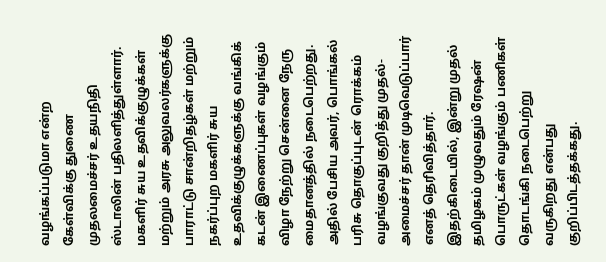வழங்கப்படுமா என்ற கேள்விக்கு துணை முதலமைச்சர் உதயநிதி ஸ்டாலின் பதிலளித்துள்ளார். மகளிர் சுய உதவிக்குழுக்கள் மற்றும் அரசு அலுவலர்களுக்கு பாராட்டு சான்றிதழ்கள் மற்றும் நகர்ப்புற மகளிர் சுய உதவிக்குழுக்களுக்கு வங்கிக் கடன் இணைப்புகள் வழங்கும் விழா நேற்று சென்னை நேரு மைதானத்தில் நடைபெற்றது. அதில் பேசிய அவர், பொங்கல் பரிசு தொகுப்புடன் ரொக்கம் வழங்குவது குறித்து முதல்-அமைச்சர் தான் முடிவெடுப்பார் எனத் தெரிவித்தார்.
இதற்கிடையில், இன்று முதல் தமிழகம் முழுவதும் ரேஷன் பொருட்கள் வழங்கும் பணிகள் தொடங்கி நடைபெற்று வருகிறது என்பது குறிப்பிடத்தக்கது.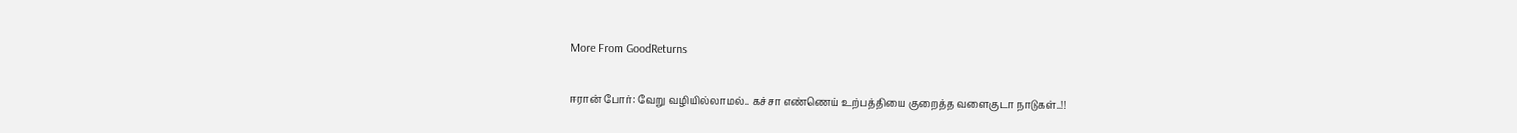More From GoodReturns

ஈரான் போர்: வேறு வழியில்லாமல்.. கச்சா எண்ணெய் உற்பத்தியை குறைத்த வளைகுடா நாடுகள்..!!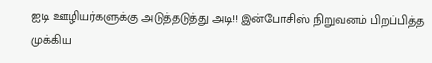ஐடி ஊழியர்களுக்கு அடுத்தடுத்து அடி!! இன்போசிஸ் நிறுவனம் பிறப்பித்த முக்கிய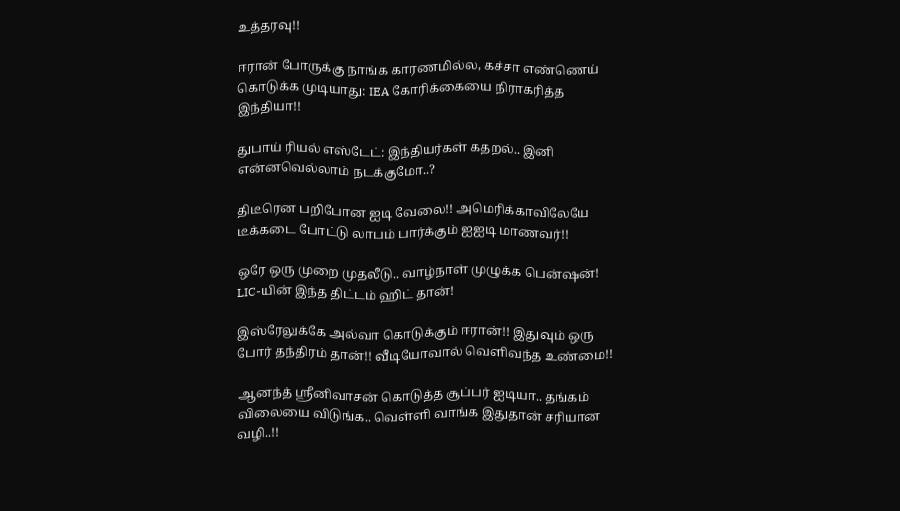உத்தரவு!!

ஈரான் போருக்கு நாங்க காரணமில்ல, கச்சா எண்ணெய் கொடுக்க முடியாது: IEA கோரிக்கையை நிராகரித்த இந்தியா!!

துபாய் ரியல் எஸ்டேட்: இந்தியர்கள் கதறல்.. இனி என்னவெல்லாம் நடக்குமோ..?

திடீரென பறிபோன ஐடி வேலை!! அமெரிக்காவிலேயே டீக்கடை போட்டு லாபம் பார்க்கும் ஐஐடி மாணவர்!!

ஒரே ஒரு முறை முதலீடு.. வாழ்நாள் முழுக்க பென்ஷன்! LIC-யின் இந்த திட்டம் ஹிட் தான்!

இஸ்ரேலுக்கே அல்வா கொடுக்கும் ஈரான்!! இதுவும் ஒரு போர் தந்திரம் தான்!! வீடியோவால் வெளிவந்த உண்மை!!

ஆனந்த் ஸ்ரீனிவாசன் கொடுத்த சூப்பர் ஐடியா.. தங்கம் விலையை விடுங்க.. வெள்ளி வாங்க இதுதான் சரியான வழி..!!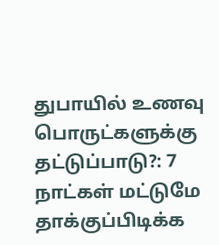துபாயில் உணவு பொருட்களுக்கு தட்டுப்பாடு?: 7 நாட்கள் மட்டுமே தாக்குப்பிடிக்க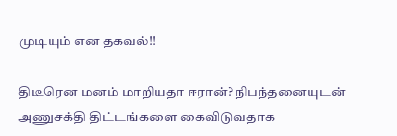முடியும் என தகவல்!!

திடீரென மனம் மாறியதா ஈரான்? நிபந்தனையுடன் அணுசக்தி திட்டங்களை கைவிடுவதாக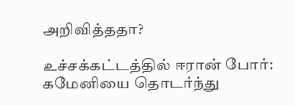அறிவித்ததா?

உச்சக்கட்டத்தில் ஈரான் போர்: கமேனியை தொடர்ந்து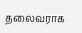தலைவராக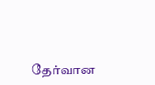தேர்வான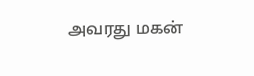அவரது மகன்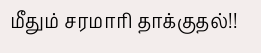மீதும் சரமாரி தாக்குதல்!!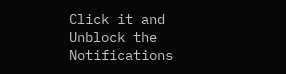Click it and Unblock the Notifications